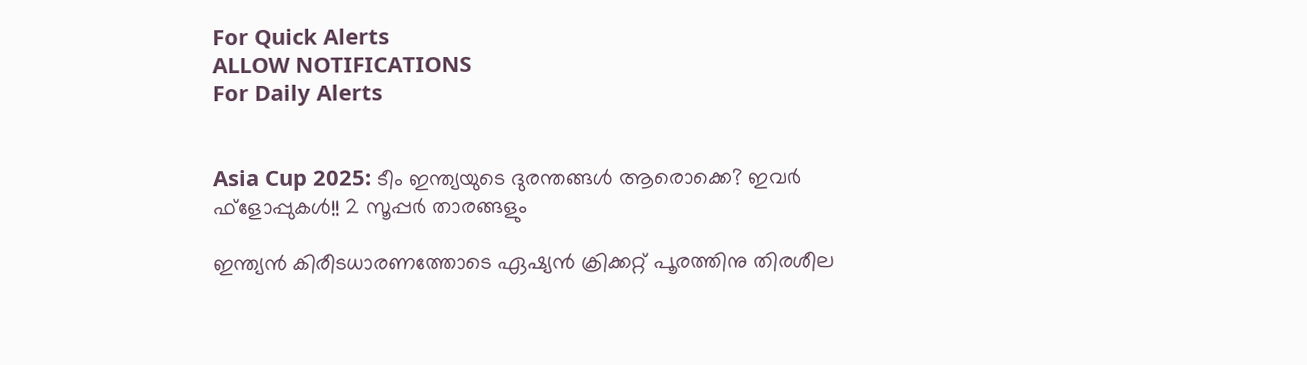For Quick Alerts
ALLOW NOTIFICATIONS
For Daily Alerts


Asia Cup 2025: ടീം ഇന്ത്യയുടെ ദുരന്തങ്ങള്‍ ആരൊക്കെ? ഇവര്‍ ഫ്‌ളോപ്പുകള്‍!! 2 സൂപ്പര്‍ താരങ്ങളും

ഇന്ത്യന്‍ കിരീടധാരണത്തോടെ ഏഷ്യന്‍ ക്രിക്കറ്റ് പൂരത്തിനു തിരശീല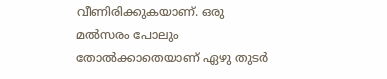വീണിരിക്കുകയാണ്. ഒരു മല്‍സരം പോലും തോല്‍ക്കാതെയാണ് ഏഴു തുടര്‍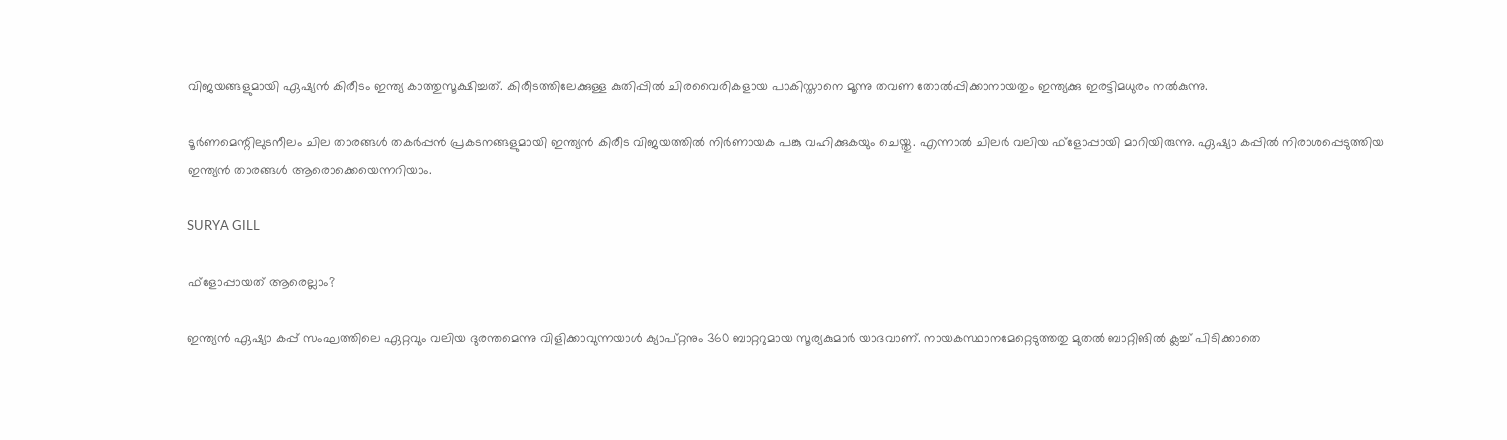വിജയങ്ങളുമായി ഏഷ്യന്‍ കിരീടം ഇന്ത്യ കാത്തുസൂക്ഷിച്ചത്. കിരീടത്തിലേക്കുള്ള കുതിപ്പില്‍ ചിരവൈരികളായ പാകിസ്താനെ മൂന്നു തവണ തോല്‍പ്പിക്കാനായതും ഇന്ത്യക്കു ഇരട്ടിമധുരം നല്‍കുന്നു.

ടൂര്‍ണമെന്റിലുടനീലം ചില താരങ്ങള്‍ തകര്‍പ്പന്‍ പ്രകടനങ്ങളുമായി ഇന്ത്യന്‍ കിരീട വിജയത്തില്‍ നിര്‍ണായക പങ്കു വഹിക്കുകയും ചെയ്തു. എന്നാല്‍ ചിലര്‍ വലിയ ഫ്‌ളോപ്പായി മാറിയിരുന്നു. ഏഷ്യാ കപ്പില്‍ നിരാശപ്പെടുത്തിയ ഇന്ത്യന്‍ താരങ്ങള്‍ ആരൊക്കെയെന്നറിയാം.

SURYA GILL

ഫ്‌ളോപ്പായത് ആരെല്ലാം?

ഇന്ത്യന്‍ ഏഷ്യാ കപ്പ് സംഘത്തിലെ ഏറ്റവും വലിയ ദുരന്തമെന്നു വിളിക്കാവുന്നയാള്‍ ക്യാപ്റ്റനും 360 ബാറ്ററുമായ സൂര്യകുമാര്‍ യാദവാണ്. നായകസ്ഥാനമേറ്റെടുത്തതു മുതല്‍ ബാറ്റിങില്‍ ക്ലച്ച് പിടിക്കാതെ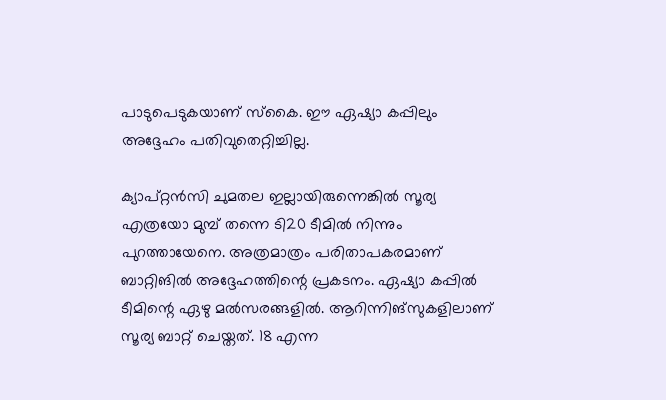പാടുപെടുകയാണ് സ്‌കൈ. ഈ ഏഷ്യാ കപ്പിലും അദ്ദേഹം പതിവുതെറ്റിച്ചില്ല.

ക്യാപ്റ്റന്‍സി ചുമതല ഇല്ലായിരുന്നെങ്കില്‍ സൂര്യ എത്രയോ മുമ്പ് തന്നെ ടി20 ടീമില്‍ നിന്നും പുറത്തായേനെ. അത്രമാത്രം പരിതാപകരമാണ് ബാറ്റിങില്‍ അദ്ദേഹത്തിന്റെ പ്രകടനം. ഏഷ്യാ കപ്പില്‍ ടീമിന്റെ ഏഴു മല്‍സരങ്ങളില്‍. ആറിന്നിങ്‌സുകളിലാണ് സൂര്യ ബാറ്റ് ചെയ്തത്. 18 എന്ന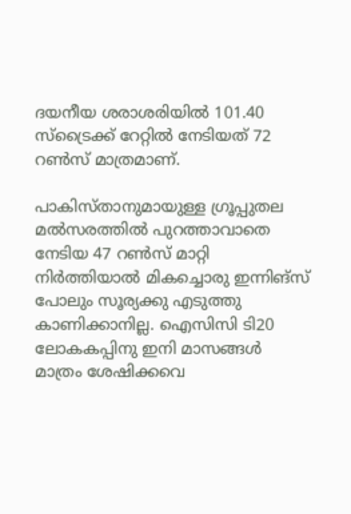ദയനീയ ശരാശരിയില്‍ 101.40 സ്‌ട്രൈക്ക് റേറ്റില്‍ നേടിയത് 72 റണ്‍സ് മാത്രമാണ്.

പാകിസ്താനുമായുള്ള ഗ്രൂപ്പുതല മല്‍സരത്തില്‍ പുറത്താവാതെ നേടിയ 47 റണ്‍സ് മാറ്റി നിര്‍ത്തിയാല്‍ മികച്ചൊരു ഇന്നിങ്‌സ് പോലും സൂര്യക്കു എടുത്തു കാണിക്കാനില്ല. ഐസിസി ടി20 ലോകകപ്പിനു ഇനി മാസങ്ങള്‍ മാത്രം ശേഷിക്കവെ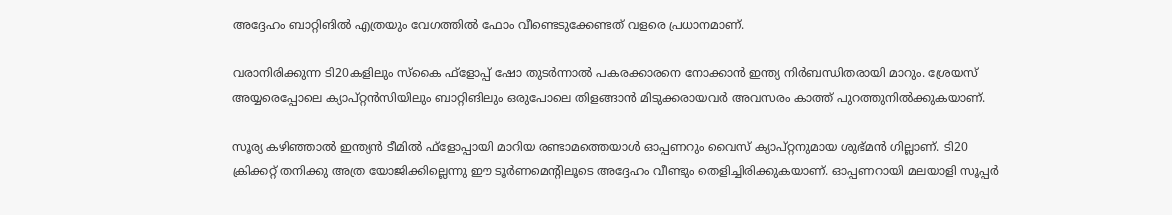അദ്ദേഹം ബാറ്റിങില്‍ എത്രയും വേഗത്തില്‍ ഫോം വീണ്ടെടുക്കേണ്ടത് വളരെ പ്രധാനമാണ്.

വരാനിരിക്കുന്ന ടി20കളിലും സ്‌കൈ ഫ്‌ളോപ്പ് ഷോ തുടര്‍ന്നാല്‍ പകരക്കാരനെ നോക്കാന്‍ ഇന്ത്യ നിര്‍ബന്ധിതരായി മാറും. ശ്രേയസ് അയ്യരെപ്പോലെ ക്യാപ്റ്റന്‍സിയിലും ബാറ്റിങിലും ഒരുപോലെ തിളങ്ങാന്‍ മിടുക്കരായവര്‍ അവസരം കാത്ത് പുറത്തുനില്‍ക്കുകയാണ്.

സൂര്യ കഴിഞ്ഞാല്‍ ഇന്ത്യന്‍ ടീമില്‍ ഫ്‌ളോപ്പായി മാറിയ രണ്ടാമത്തെയാള്‍ ഓപ്പണറും വൈസ് ക്യാപ്റ്റനുമായ ശുഭ്മന്‍ ഗില്ലാണ്. ടി20 ക്രിക്കറ്റ് തനിക്കു അത്ര യോജിക്കില്ലെന്നു ഈ ടൂര്‍ണമെന്റിലൂടെ അദ്ദേഹം വീണ്ടും തെളിച്ചിരിക്കുകയാണ്. ഓപ്പണറായി മലയാളി സൂപ്പര്‍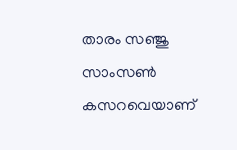താരം സഞ്ജു സാംസണ്‍ കസറവെയാണ്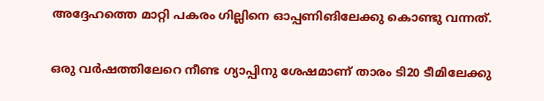അദ്ദേഹത്തെ മാറ്റി പകരം ഗില്ലിനെ ഓപ്പണിങിലേക്കു കൊണ്ടു വന്നത്.

ഒരു വര്‍ഷത്തിലേറെ നീണ്ട ഗ്യാപ്പിനു ശേഷമാണ് താരം ടി20 ടീമിലേക്കു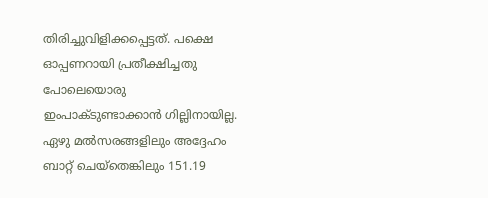തിരിച്ചുവിളിക്കപ്പെട്ടത്. പക്ഷെ ഓപ്പണറായി പ്രതീക്ഷിച്ചതു പോലെയൊരു ഇംപാക്ടുണ്ടാക്കാന്‍ ഗില്ലിനായില്ല. ഏഴു മല്‍സരങ്ങളിലും അദ്ദേഹം ബാറ്റ് ചെയ്‌തെങ്കിലും 151.19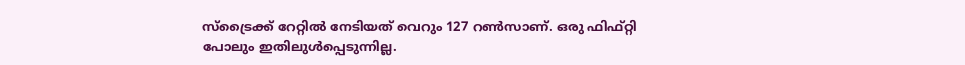സ്‌ട്രൈക്ക് റേറ്റില്‍ നേടിയത് വെറും 127 റണ്‍സാണ്. ഒരു ഫിഫ്റ്റി പോലും ഇതിലുള്‍പ്പെടുന്നില്ല.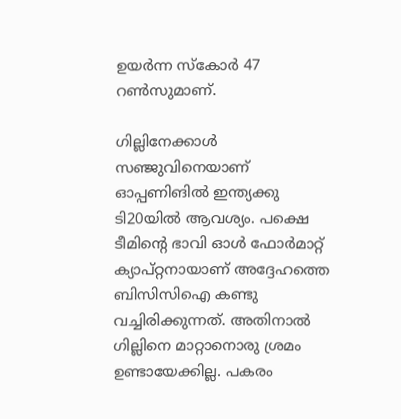ഉയര്‍ന്ന സ്‌കോര്‍ 47 റണ്‍സുമാണ്.

ഗില്ലിനേക്കാള്‍ സഞ്ജുവിനെയാണ് ഓപ്പണിങില്‍ ഇന്ത്യക്കു ടി20യില്‍ ആവശ്യം. പക്ഷെ ടീമിന്റെ ഭാവി ഓള്‍ ഫോര്‍മാറ്റ് ക്യാപ്റ്റനായാണ് അദ്ദേഹത്തെ ബിസിസിഐ കണ്ടു വച്ചിരിക്കുന്നത്. അതിനാല്‍ ഗില്ലിനെ മാറ്റാനൊരു ശ്രമം ഉണ്ടായേക്കില്ല. പകരം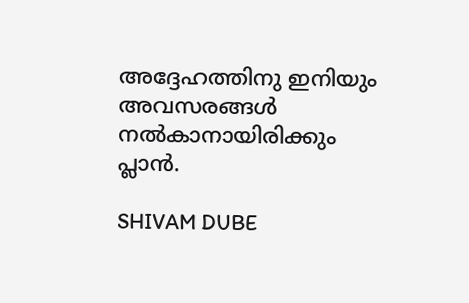അദ്ദേഹത്തിനു ഇനിയും അവസരങ്ങള്‍ നല്‍കാനായിരിക്കും പ്ലാന്‍.

SHIVAM DUBE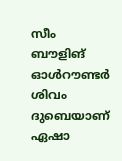സീം ബൗളിങ് ഓള്‍റൗണ്ടര്‍ ശിവം ദുബെയാണ് ഏഷാ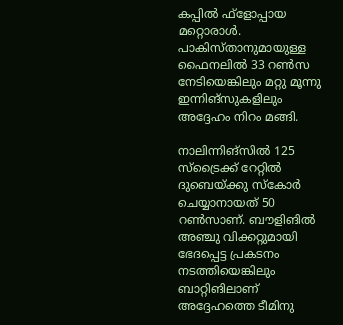കപ്പില്‍ ഫ്ളോപ്പായ മറ്റൊരാള്‍. പാകിസ്താനുമായുള്ള ഫൈനലില്‍ 33 റണ്‍സ നേടിയെങ്കിലും മറ്റു മൂന്നു ഇന്നിങ്‌സുകളിലും അദ്ദേഹം നിറം മങ്ങി.

നാലിന്നിങ്‌സില്‍ 125 സ്‌ട്രൈക്ക് റേറ്റില്‍ ദുബെയ്ക്കു സ്‌കോര്‍ ചെയ്യാനായത് 50 റണ്‍സാണ്. ബൗളിങില്‍ അഞ്ചു വിക്കറ്റുമായി ഭേദപ്പെട്ട പ്രകടനം നടത്തിയെങ്കിലും ബാറ്റിങിലാണ് അദ്ദേഹത്തെ ടീമിനു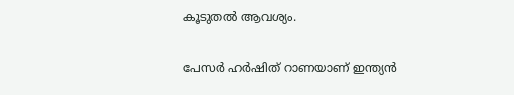കൂടുതല്‍ ആവശ്യം.

പേസര്‍ ഹര്‍ഷിത് റാണയാണ് ഇന്ത്യന്‍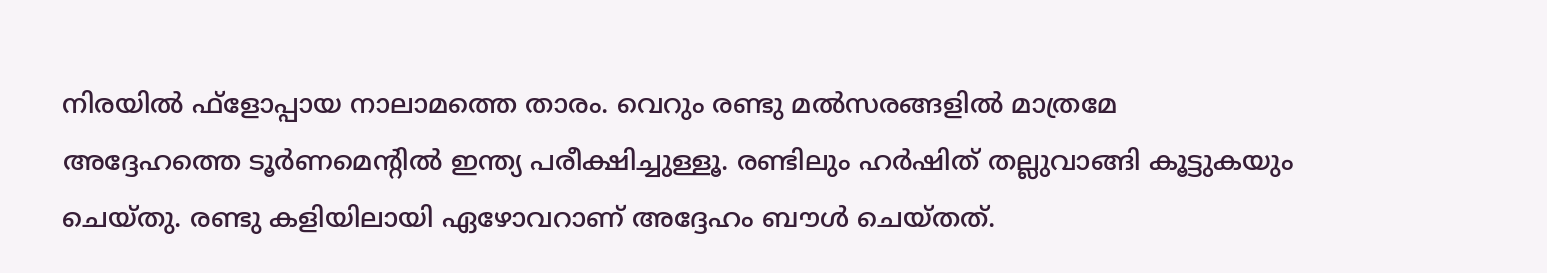നിരയില്‍ ഫ്‌ളോപ്പായ നാലാമത്തെ താരം. വെറും രണ്ടു മല്‍സരങ്ങളില്‍ മാത്രമേ അദ്ദേഹത്തെ ടൂര്‍ണമെന്റില്‍ ഇന്ത്യ പരീക്ഷിച്ചുള്ളൂ. രണ്ടിലും ഹര്‍ഷിത് തല്ലുവാങ്ങി കൂട്ടുകയും ചെയ്തു. രണ്ടു കളിയിലായി ഏഴോവറാണ് അദ്ദേഹം ബൗള്‍ ചെയ്തത്.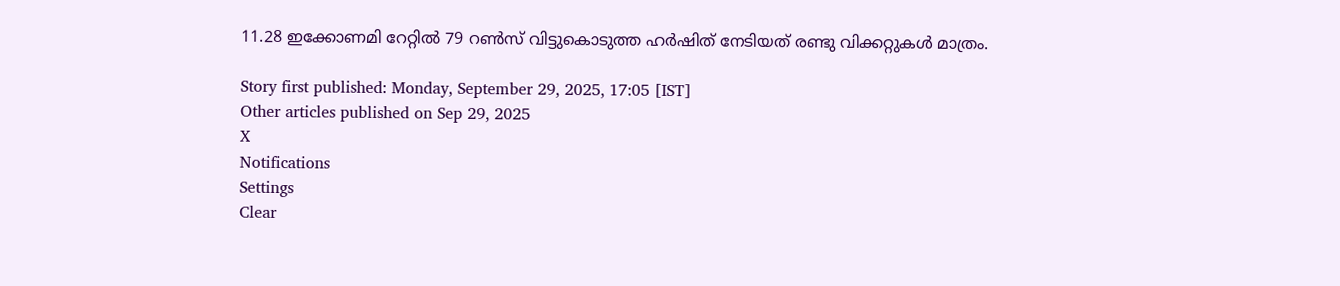11.28 ഇക്കോണമി റേറ്റില്‍ 79 റണ്‍സ് വിട്ടുകൊടുത്ത ഹര്‍ഷിത് നേടിയത് രണ്ടു വിക്കറ്റുകള്‍ മാത്രം.

Story first published: Monday, September 29, 2025, 17:05 [IST]
Other articles published on Sep 29, 2025
X
Notifications
Settings
Clear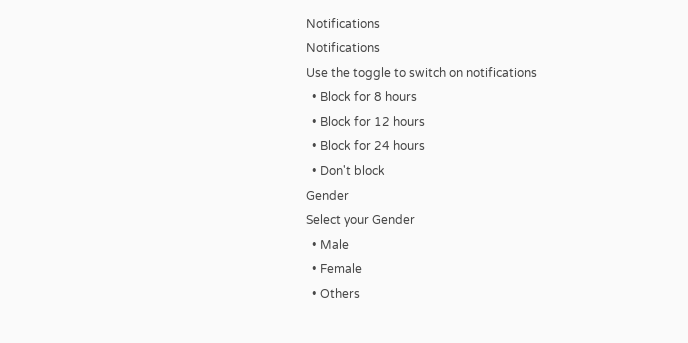Notifications
Notifications
Use the toggle to switch on notifications
  • Block for 8 hours
  • Block for 12 hours
  • Block for 24 hours
  • Don't block
Gender
Select your Gender
  • Male
  • Female
  • Others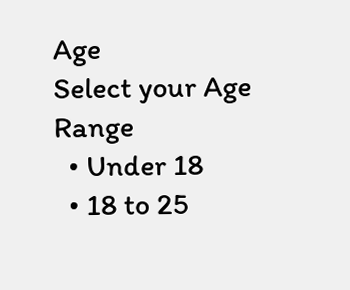Age
Select your Age Range
  • Under 18
  • 18 to 25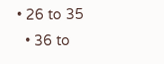• 26 to 35
  • 36 to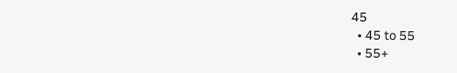45
  • 45 to 55
  • 55+